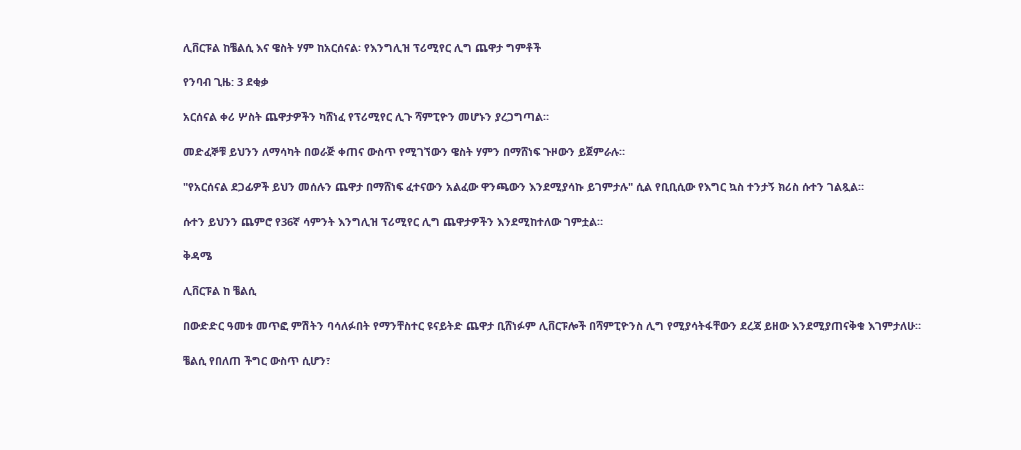ሊቨርፑል ከቼልሲ እና ዌስት ሃም ከአርሰናል፡ የእንግሊዝ ፕሪሚየር ሊግ ጨዋታ ግምቶች

የንባብ ጊዜ: 3 ደቂቃ

አርሰናል ቀሪ ሦስት ጨዋታዎችን ካሸነፈ የፕሪሚየር ሊጉ ሻምፒዮን መሆኑን ያረጋግጣል።

መድፈኞቹ ይህንን ለማሳካት በወራጅ ቀጠና ውስጥ የሚገኘውን ዌስት ሃምን በማሸነፍ ጉዞውን ይጀምራሉ።

"የአርሰናል ደጋፊዎች ይህን መሰሉን ጨዋታ በማሸነፍ ፈተናውን አልፈው ዋንጫውን እንደሚያሳኩ ይገምታሉ" ሲል የቢቢሲው የእግር ኳስ ተንታኝ ክሪስ ሱተን ገልጿል።

ሱተን ይህንን ጨምሮ የ36ኛ ሳምንት እንግሊዝ ፕሪሚየር ሊግ ጨዋታዎችን እንደሚከተለው ገምቷል።

ቅዳሜ

ሊቨርፑል ከ ቼልሲ

በውድድር ዓመቱ መጥፎ ምሽትን ባሳለፉበት የማንቸስተር ዩናይትድ ጨዋታ ቢሸነፉም ሊቨርፑሎች በሻምፒዮንስ ሊግ የሚያሳትፋቸውን ደረጃ ይዘው እንደሚያጠናቅቁ እገምታለሁ።

ቼልሲ የበለጠ ችግር ውስጥ ሲሆን፣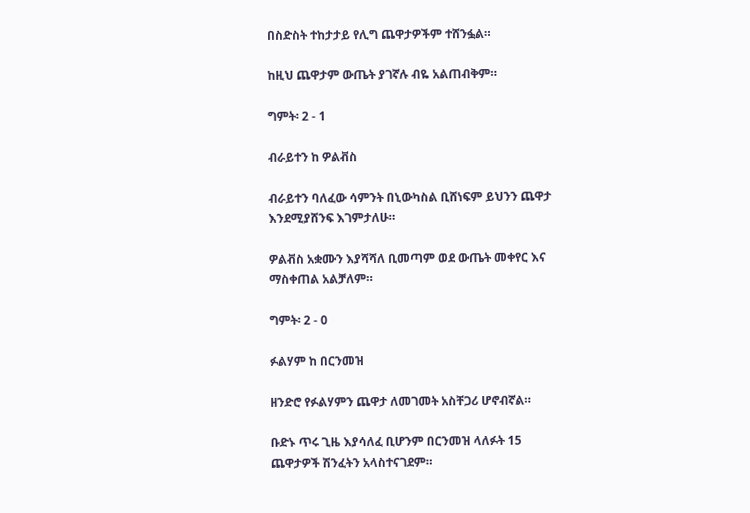በስድስት ተከታታይ የሊግ ጨዋታዎችም ተሸንፏል።

ከዚህ ጨዋታም ውጤት ያገኛሉ ብዬ አልጠብቅም።

ግምት፡ 2 - 1

ብራይተን ከ ዎልቭስ

ብራይተን ባለፈው ሳምንት በኒውካስል ቢሸነፍም ይህንን ጨዋታ እንደሚያሸንፍ እገምታለሁ።

ዎልቭስ አቋሙን እያሻሻለ ቢመጣም ወደ ውጤት መቀየር እና ማስቀጠል አልቻለም።

ግምት፡ 2 - 0

ፉልሃም ከ በርንመዝ

ዘንድሮ የፉልሃምን ጨዋታ ለመገመት አስቸጋሪ ሆኖብኛል።

ቡድኑ ጥሩ ጊዜ እያሳለፈ ቢሆንም በርንመዝ ላለፉት 15 ጨዋታዎች ሽንፈትን አላስተናገደም።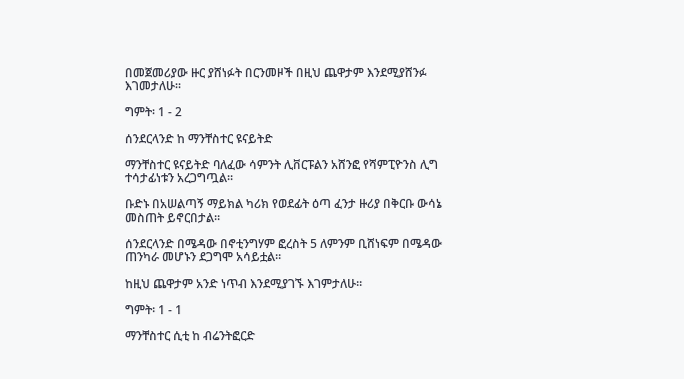በመጀመሪያው ዙር ያሸነፉት በርንመዞች በዚህ ጨዋታም እንደሚያሸንፉ እገመታለሁ።

ግምት፡ 1 - 2

ሰንደርላንድ ከ ማንቸስተር ዩናይትድ

ማንቸስተር ዩናይትድ ባለፈው ሳምንት ሊቨርፑልን አሸንፎ የሻምፒዮንስ ሊግ ተሳታፊነቱን አረጋግጧል።

ቡድኑ በአሠልጣኝ ማይክል ካሪክ የወደፊት ዕጣ ፈንታ ዙሪያ በቅርቡ ውሳኔ መስጠት ይኖርበታል።

ሰንደርላንድ በሜዳው በኖቲንግሃም ፎረስት 5 ለምንም ቢሸነፍም በሜዳው ጠንካራ መሆኑን ደጋግሞ አሳይቷል።

ከዚህ ጨዋታም አንድ ነጥብ እንደሚያገኙ እገምታለሁ።

ግምት፡ 1 - 1

ማንቸስተር ሲቲ ከ ብሬንትፎርድ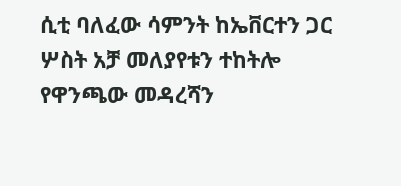ሲቲ ባለፈው ሳምንት ከኤቨርተን ጋር ሦስት አቻ መለያየቱን ተከትሎ የዋንጫው መዳረሻን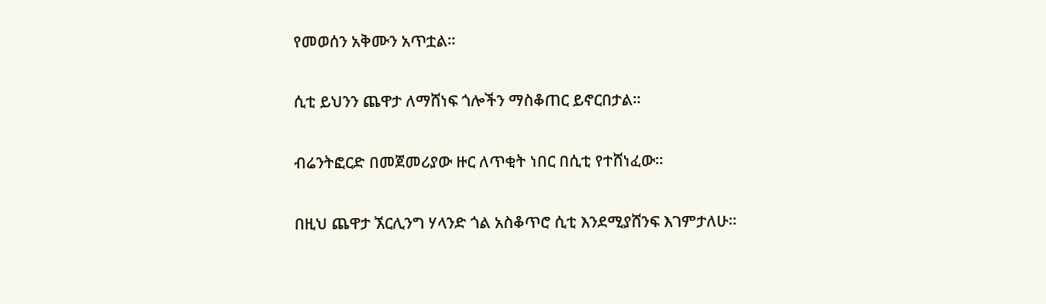የመወሰን አቅሙን አጥቷል።

ሲቲ ይህንን ጨዋታ ለማሸነፍ ጎሎችን ማስቆጠር ይኖርበታል።

ብሬንትፎርድ በመጀመሪያው ዙር ለጥቂት ነበር በሲቲ የተሸነፈው።

በዚህ ጨዋታ ኧርሊንግ ሃላንድ ጎል አስቆጥሮ ሲቲ እንደሚያሸንፍ እገምታለሁ።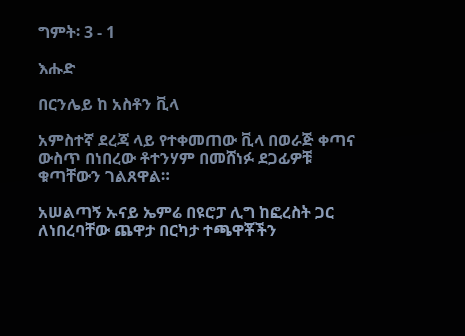ግምት፡ 3 - 1

እሑድ

በርንሌይ ከ አስቶን ቪላ

አምስተኛ ደረጃ ላይ የተቀመጠው ቪላ በወራጅ ቀጣና ውስጥ በነበረው ቶተንሃም በመሸነፉ ደጋፊዎቹ ቁጣቸውን ገልጸዋል።

አሠልጣኝ ኡናይ ኤምሬ በዩሮፓ ሊግ ከፎረስት ጋር ለነበረባቸው ጨዋታ በርካታ ተጫዋቾችን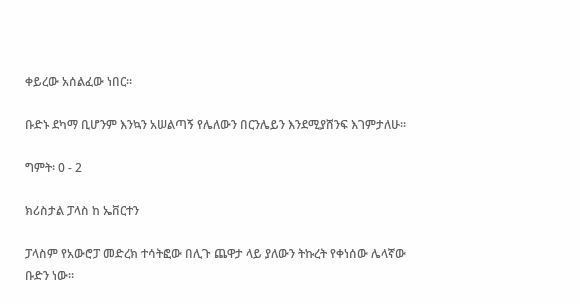ቀይረው አሰልፈው ነበር።

ቡድኑ ደካማ ቢሆንም እንኳን አሠልጣኝ የሌለውን በርንሌይን እንደሚያሸንፍ እገምታለሁ።

ግምት፡ 0 - 2

ክሪስታል ፓላስ ከ ኤቨርተን

ፓላስም የአውሮፓ መድረክ ተሳትፎው በሊጉ ጨዋታ ላይ ያለውን ትኩረት የቀነሰው ሌላኛው ቡድን ነው።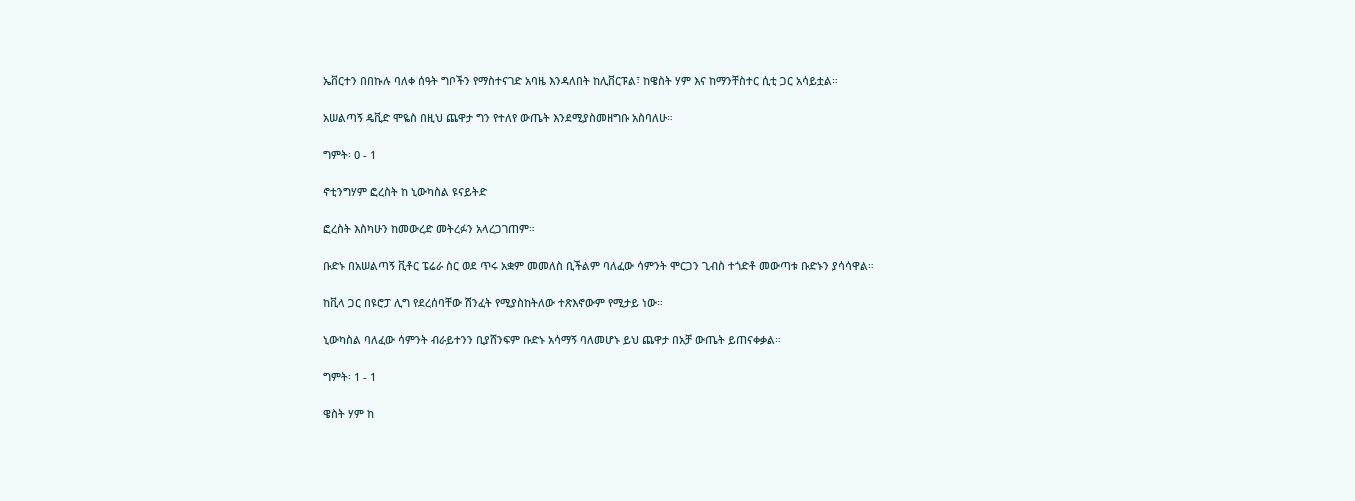ኤቨርተን በበኩሉ ባለቀ ሰዓት ግቦችን የማስተናገድ አባዜ እንዳለበት ከሊቨርፑል፣ ከዌስት ሃም እና ከማንቸስተር ሲቲ ጋር አሳይቷል።

አሠልጣኝ ዴቪድ ሞዬስ በዚህ ጨዋታ ግን የተለየ ውጤት እንደሚያስመዘግቡ አስባለሁ።

ግምት፡ 0 - 1

ኖቲንግሃም ፎረስት ከ ኒውካስል ዩናይትድ

ፎረስት እስካሁን ከመውረድ መትረፉን አላረጋገጠም።

ቡድኑ በአሠልጣኝ ቪቶር ፔሬራ ስር ወደ ጥሩ አቋም መመለስ ቢችልም ባለፈው ሳምንት ሞርጋን ጊብስ ተጎድቶ መውጣቱ ቡድኑን ያሳሳዋል።

ከቪላ ጋር በዩሮፓ ሊግ የደረሰባቸው ሽንፈት የሚያስከትለው ተጽእኖውም የሚታይ ነው።

ኒውካስል ባለፈው ሳምንት ብራይተንን ቢያሸንፍም ቡድኑ አሳማኝ ባለመሆኑ ይህ ጨዋታ በአቻ ውጤት ይጠናቀቃል።

ግምት፡ 1 - 1

ዌስት ሃም ከ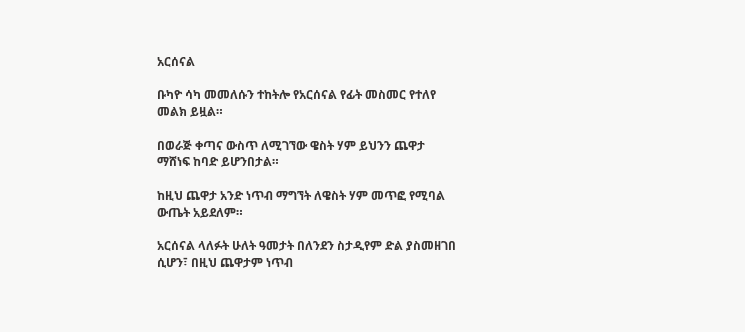አርሰናል

ቡካዮ ሳካ መመለሱን ተከትሎ የአርሰናል የፊት መስመር የተለየ መልክ ይዟል።

በወራጅ ቀጣና ውስጥ ለሚገኘው ዌስት ሃም ይህንን ጨዋታ ማሸነፍ ከባድ ይሆንበታል።

ከዚህ ጨዋታ አንድ ነጥብ ማግኘት ለዌስት ሃም መጥፎ የሚባል ውጤት አይደለም።

አርሰናል ላለፉት ሁለት ዓመታት በለንደን ስታዲየም ድል ያስመዘገበ ሲሆን፣ በዚህ ጨዋታም ነጥብ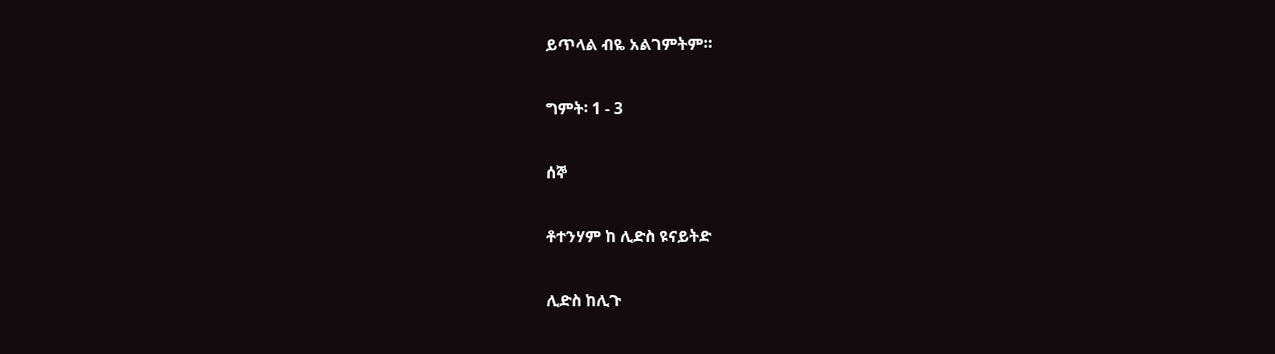ይጥላል ብዬ አልገምትም።

ግምት፡ 1 - 3

ሰኞ

ቶተንሃም ከ ሊድስ ዩናይትድ

ሊድስ ከሊጉ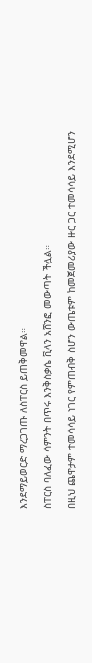እንደማይወርድ ማረጋገጡ ለስፐርስ ይጠቅመዋል።

ስፐርስ ባለፈው ሳምንት በጥሩ እንቅስቃሴ ቪላን አሸንፎ መውጣት ችሏል።

በዚህ ጨዋታም ተመሳሳይ ነገር የምጠብቅ ስሆን ውጤቱም ከመጀመሪያው ዙር ጋር ተመሳሳይ እንደሚሆን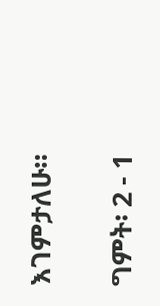እገምታለሁ።

ግምት፡ 2 - 1